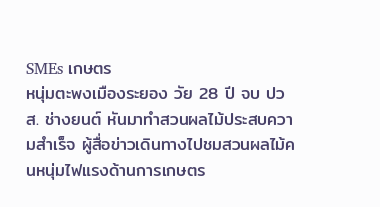SMEs เกษตร
หนุ่มตะพงเมืองระยอง วัย 28 ปี จบ ปวส. ช่างยนต์ หันมาทำสวนผลไม้ประสบความสำเร็จ ผู้สื่อข่าวเดินทางไปชมสวนผลไม้คนหนุ่มไฟแรงด้านการเกษตร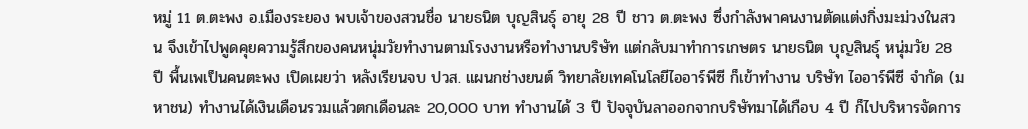หมู่ 11 ต.ตะพง อ.เมืองระยอง พบเจ้าของสวนชื่อ นายธนิต บุญสินธุ์ อายุ 28 ปี ชาว ต.ตะพง ซึ่งกำลังพาคนงานตัดแต่งกิ่งมะม่วงในสวน จึงเข้าไปพูดคุยความรู้สึกของคนหนุ่มวัยทำงานตามโรงงานหรือทำงานบริษัท แต่กลับมาทำการเกษตร นายธนิต บุญสินธุ์ หนุ่มวัย 28 ปี พื้นเพเป็นคนตะพง เปิดเผยว่า หลังเรียนจบ ปวส. แผนกช่างยนต์ วิทยาลัยเทคโนโลยีไออาร์พีซี ก็เข้าทำงาน บริษัท ไออาร์พีซี จำกัด (มหาชน) ทำงานได้เงินเดือนรวมแล้วตกเดือนละ 20,000 บาท ทำงานได้ 3 ปี ปัจจุบันลาออกจากบริษัทมาได้เกือบ 4 ปี ก็ไปบริหารจัดการ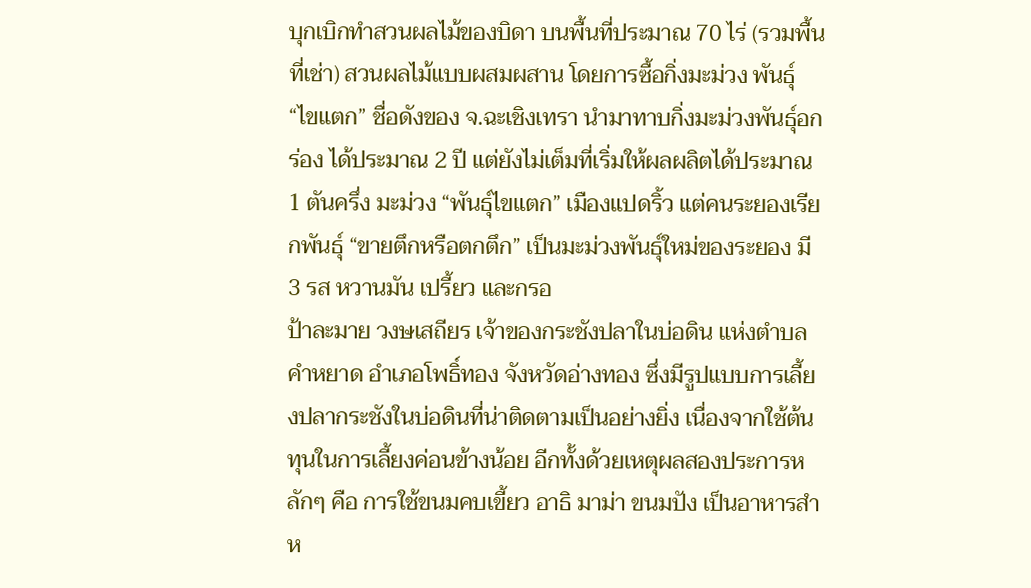บุกเบิกทำสวนผลไม้ของบิดา บนพื้นที่ประมาณ 70 ไร่ (รวมพื้นที่เช่า) สวนผลไม้แบบผสมผสาน โดยการซื้อกิ่งมะม่วง พันธุ์ “ไขแตก” ชื่อดังของ จ.ฉะเชิงเทรา นำมาทาบกิ่งมะม่วงพันธุ์อกร่อง ได้ประมาณ 2 ปี แต่ยังไม่เต็มที่เริ่มให้ผลผลิตได้ประมาณ 1 ตันครึ่ง มะม่วง “พันธุ์ไขแตก” เมืองแปดริ้ว แต่คนระยองเรียกพันธุ์ “ขายตึกหรือตกตึก” เป็นมะม่วงพันธุ์ใหม่ของระยอง มี 3 รส หวานมัน เปรี้ยว และกรอ
ป้าละมาย วงษเสถียร เจ้าของกระชังปลาในบ่อดิน แห่งตำบลคำหยาด อำเภอโพธิ์ทอง จังหวัดอ่างทอง ซึ่งมีรูปแบบการเลี้ยงปลากระชังในบ่อดินที่น่าติดตามเป็นอย่างยิ่ง เนื่องจากใช้ต้นทุนในการเลี้ยงค่อนข้างน้อย อีกทั้งด้วยเหตุผลสองประการหลักๆ คือ การใช้ขนมคบเขี้ยว อาธิ มาม่า ขนมปัง เป็นอาหารสำห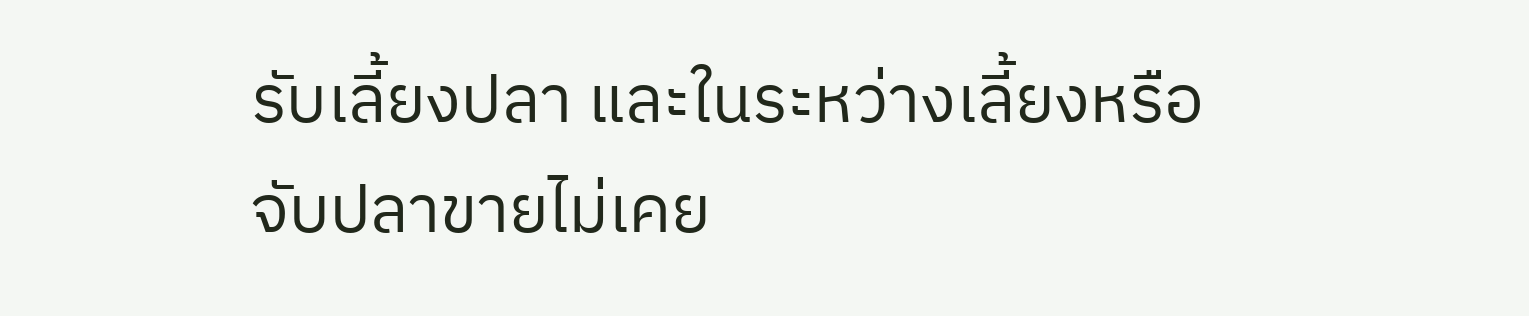รับเลี้ยงปลา และในระหว่างเลี้ยงหรือจับปลาขายไม่เคย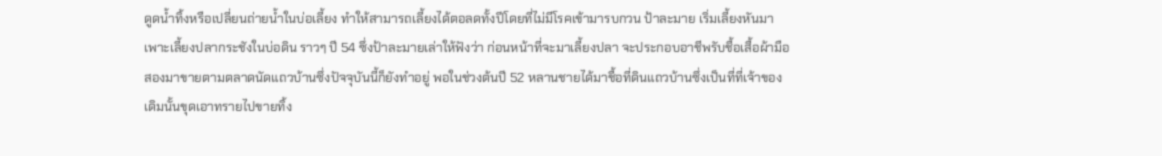ดูดน้ำทิ้งหรือเปลี่ยนถ่ายน้ำในบ่อเลี้ยง ทำให้สามารถเลี้ยงได้ตอลดทั้งปีโดยที่ไม่มีโรคเข้ามารบกวน ป้าละมาย เริ่มเลี้ยงหันมาเพาะเลี้ยงปลากระชังในบ่อดิน ราวๆ ปี 54 ซึ่งป้าละมายเล่าให้ฟังว่า ก่อนหน้าที่จะมาเลี้ยงปลา จะประกอบอาชีพรับชื้อเสื้อผ้ามือสองมาขายตามตลาดนัดแถวบ้านซึ่งปัจจุบันนี้ก็ยังทำอยู่ พอในช่วงต้นปี 52 หลานชายได้มาชื้อที่ดินแถวบ้านซึ่งเป็นที่ที่เจ้าของเดิมนั้นขุดเอาทรายไปขายทิ้ง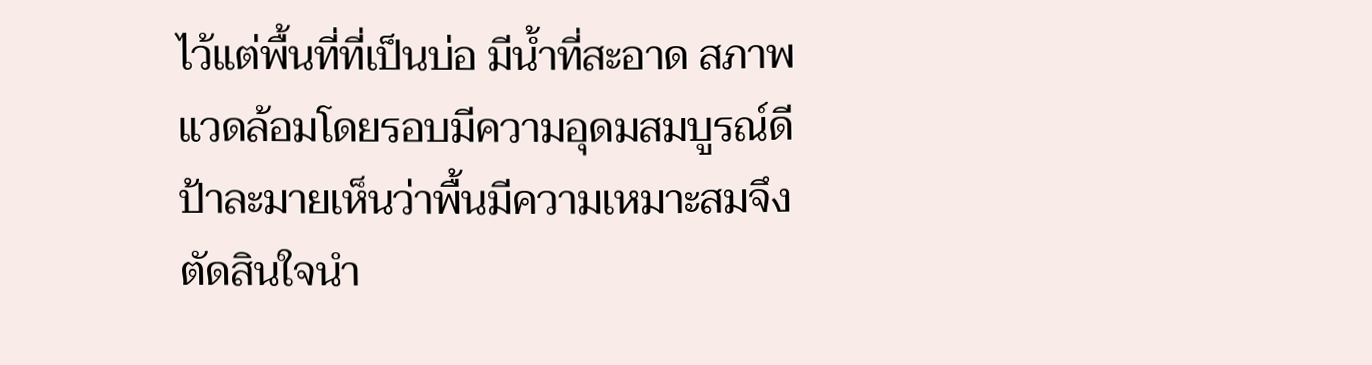ไว้แต่พื้นที่ที่เป็นบ่อ มีน้ำที่สะอาด สภาพแวดล้อมโดยรอบมีความอุดมสมบูรณ์ดี ป้าละมายเห็นว่าพื้นมีความเหมาะสมจึงตัดสินใจนำ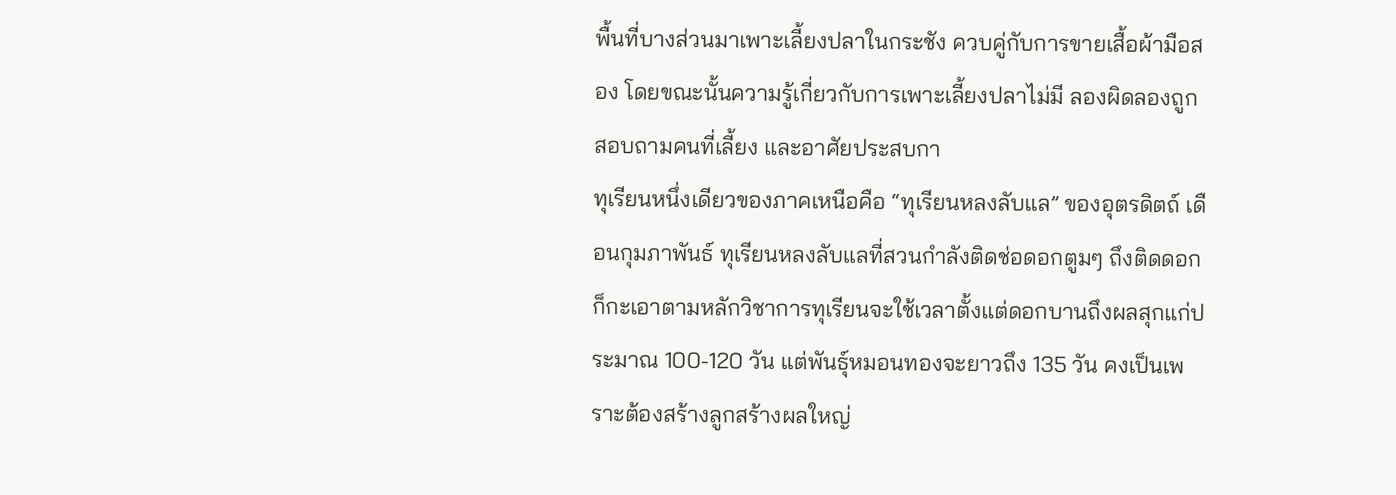พื้นที่บางส่วนมาเพาะเลี้ยงปลาในกระชัง ควบคู่กับการขายเสื้อผ้ามือสอง โดยขณะนั้นความรู้เกี่ยวกับการเพาะเลี้ยงปลาไม่มี ลองผิดลองถูก สอบถามคนที่เลี้ยง และอาศัยประสบกา
ทุเรียนหนึ่งเดียวของภาคเหนือคือ “ทุเรียนหลงลับแล” ของอุตรดิตถ์ เดือนกุมภาพันธ์ ทุเรียนหลงลับแลที่สวนกำลังติดช่อดอกตูมๆ ถึงติดดอก ก็กะเอาตามหลักวิชาการทุเรียนจะใช้เวลาตั้งแต่ดอกบานถึงผลสุกแก่ประมาณ 100-120 วัน แต่พันธุ์หมอนทองจะยาวถึง 135 วัน คงเป็นเพราะต้องสร้างลูกสร้างผลใหญ่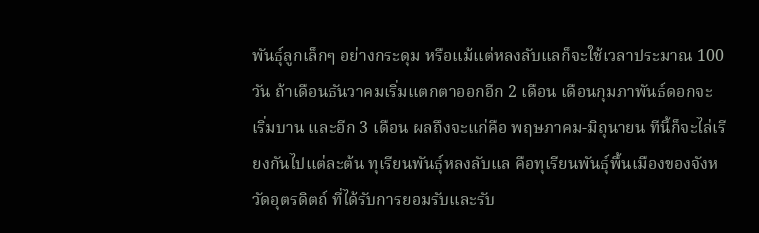พันธุ์ลูกเล็กๆ อย่างกระดุม หรือแม้แต่หลงลับแลก็จะใช้เวลาประมาณ 100 วัน ถ้าเดือนธันวาคมเริ่มแตกตาออกอีก 2 เดือน เดือนกุมภาพันธ์ดอกจะเริ่มบาน และอีก 3 เดือน ผลถึงจะแก่คือ พฤษภาคม-มิถุนายน ทีนี้ก็จะไล่เรียงกันไปแต่ละต้น ทุเรียนพันธุ์หลงลับแล คือทุเรียนพันธุ์พื้นเมืองของจังหวัดอุตรดิตถ์ ที่ได้รับการยอมรับและรับ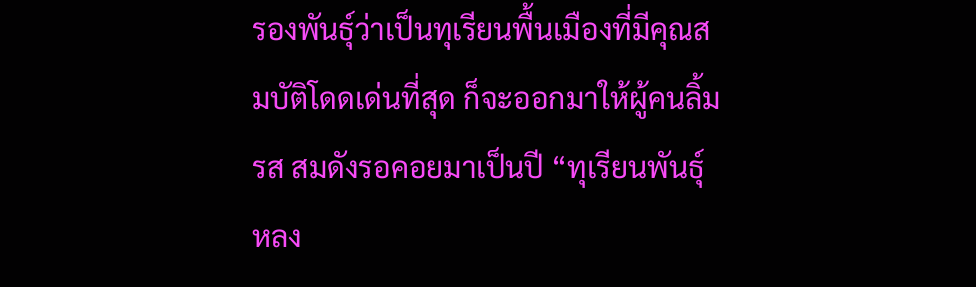รองพันธุ์ว่าเป็นทุเรียนพื้นเมืองที่มีคุณสมบัติโดดเด่นที่สุด ก็จะออกมาให้ผู้คนลิ้มรส สมดังรอคอยมาเป็นปี “ทุเรียนพันธุ์หลง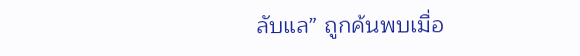ลับแล” ถูกค้นพบเมื่อ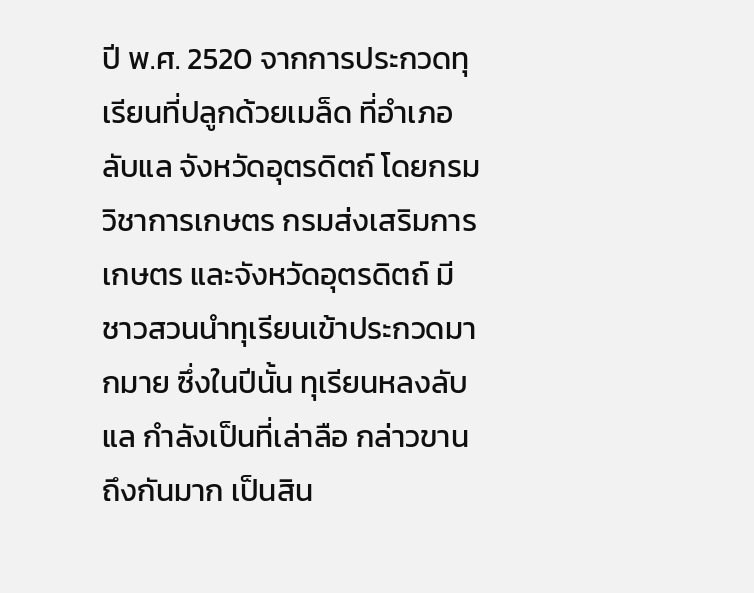ปี พ.ศ. 2520 จากการประกวดทุเรียนที่ปลูกด้วยเมล็ด ที่อำเภอลับแล จังหวัดอุตรดิตถ์ โดยกรมวิชาการเกษตร กรมส่งเสริมการเกษตร และจังหวัดอุตรดิตถ์ มีชาวสวนนำทุเรียนเข้าประกวดมากมาย ซึ่งในปีนั้น ทุเรียนหลงลับแล กำลังเป็นที่เล่าลือ กล่าวขานถึงกันมาก เป็นสิน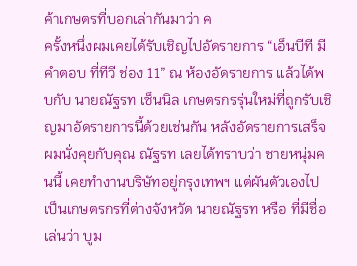ค้าเกษตรที่บอกเล่ากันมาว่า ค
ครั้งหนึ่งผมเคยได้รับเชิญไปอัดรายการ “เอ็นบีที มีคำตอบ ที่ทีวี ช่อง 11” ณ ห้องอัดรายการ แล้วได้พบกับ นายณัฐรท เซ็นนิล เกษตรกรรุ่นใหม่ที่ถูกรับเชิญมาอัดรายการนี้ด้วยเช่นกัน หลังอัดรายการเสร็จ ผมนั่งคุยกับคุณ ณัฐรท เลยได้ทราบว่า ชายหนุ่มคนนี้ เคยทำงานบริษัทอยู่กรุงเทพฯ แต่ผันตัวเองไปเป็นเกษตรกรที่ต่างจังหวัด นายณัฐรท หรือ ที่มีชื่อเล่นว่า บูม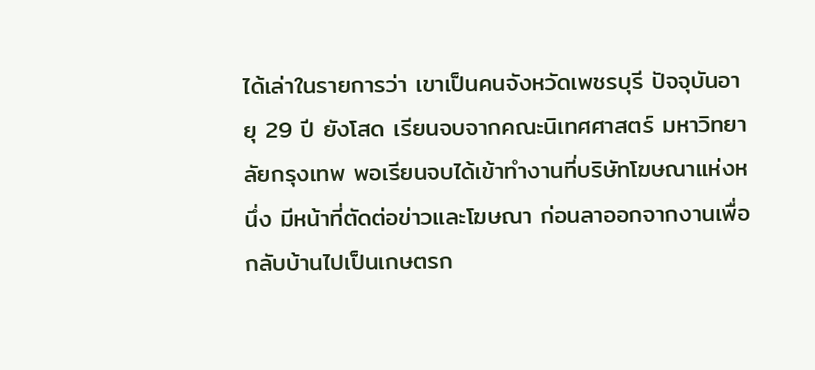ได้เล่าในรายการว่า เขาเป็นคนจังหวัดเพชรบุรี ปัจจุบันอายุ 29 ปี ยังโสด เรียนจบจากคณะนิเทศศาสตร์ มหาวิทยาลัยกรุงเทพ พอเรียนจบได้เข้าทำงานที่บริษัทโฆษณาแห่งหนึ่ง มีหน้าที่ตัดต่อข่าวและโฆษณา ก่อนลาออกจากงานเพื่อกลับบ้านไปเป็นเกษตรก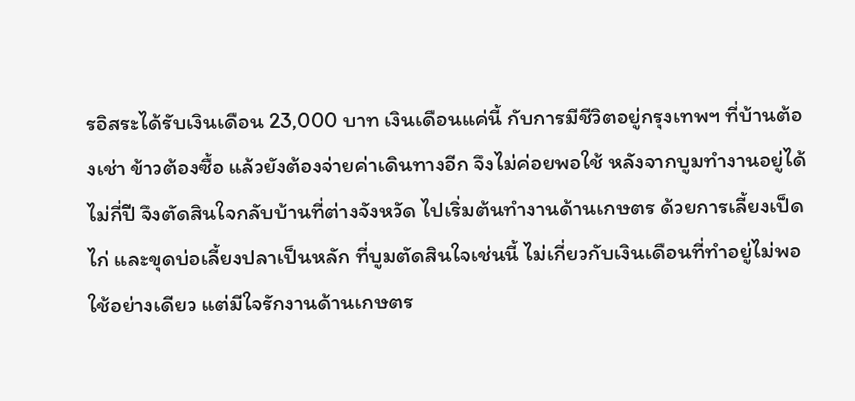รอิสระได้รับเงินเดือน 23,000 บาท เงินเดือนแค่นี้ กับการมีชีวิตอยู่กรุงเทพฯ ที่บ้านต้องเช่า ข้าวต้องซื้อ แล้วยังต้องจ่ายค่าเดินทางอีก จึงไม่ค่อยพอใช้ หลังจากบูมทำงานอยู่ได้ไม่กี่ปี จึงตัดสินใจกลับบ้านที่ต่างจังหวัด ไปเริ่มต้นทำงานด้านเกษตร ด้วยการเลี้ยงเป็ด ไก่ และขุดบ่อเลี้ยงปลาเป็นหลัก ที่บูมตัดสินใจเช่นนี้ ไม่เกี่ยวกับเงินเดือนที่ทำอยู่ไม่พอใช้อย่างเดียว แต่มีใจรักงานด้านเกษตร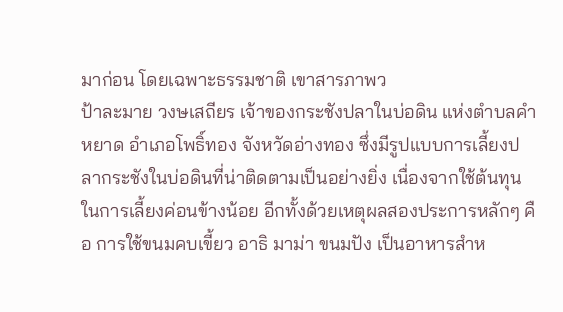มาก่อน โดยเฉพาะธรรมชาติ เขาสารภาพว
ป้าละมาย วงษเสถียร เจ้าของกระชังปลาในบ่อดิน แห่งตำบลคำหยาด อำเภอโพธิ์ทอง จังหวัดอ่างทอง ซึ่งมีรูปแบบการเลี้ยงปลากระชังในบ่อดินที่น่าติดตามเป็นอย่างยิ่ง เนื่องจากใช้ต้นทุนในการเลี้ยงค่อนข้างน้อย อีกทั้งด้วยเหตุผลสองประการหลักๆ คือ การใช้ขนมคบเขี้ยว อาธิ มาม่า ขนมปัง เป็นอาหารสำห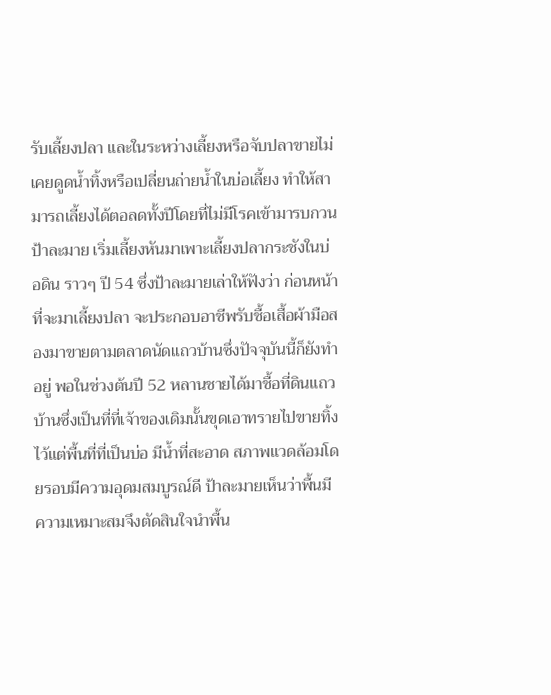รับเลี้ยงปลา และในระหว่างเลี้ยงหรือจับปลาขายไม่เคยดูดน้ำทิ้งหรือเปลี่ยนถ่ายน้ำในบ่อเลี้ยง ทำให้สามารถเลี้ยงได้ตอลดทั้งปีโดยที่ไม่มีโรคเข้ามารบกวน ป้าละมาย เริ่มเลี้ยงหันมาเพาะเลี้ยงปลากระชังในบ่อดิน ราวๆ ปี 54 ซึ่งป้าละมายเล่าให้ฟังว่า ก่อนหน้าที่จะมาเลี้ยงปลา จะประกอบอาชีพรับชื้อเสื้อผ้ามือสองมาขายตามตลาดนัดแถวบ้านซึ่งปัจจุบันนี้ก็ยังทำอยู่ พอในช่วงต้นปี 52 หลานชายได้มาชื้อที่ดินแถวบ้านซึ่งเป็นที่ที่เจ้าของเดิมนั้นขุดเอาทรายไปขายทิ้งไว้แต่พื้นที่ที่เป็นบ่อ มีน้ำที่สะอาด สภาพแวดล้อมโดยรอบมีความอุดมสมบูรณ์ดี ป้าละมายเห็นว่าพื้นมีความเหมาะสมจึงตัดสินใจนำพื้น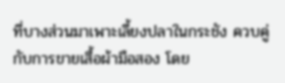ที่บางส่วนมาเพาะเลี้ยงปลาในกระชัง ควบคู่กับการขายเสื้อผ้ามือสอง โดย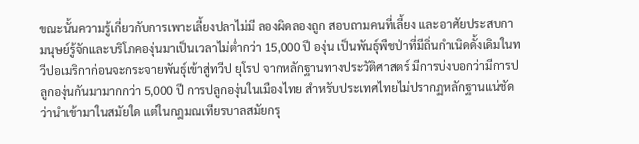ขณะนั้นความรู้เกี่ยวกับการเพาะเลี้ยงปลาไม่มี ลองผิดลองถูก สอบถามคนที่เลี้ยง และอาศัยประสบกา
มนุษย์รู้จักและบริโภคองุ่นมาเป็นเวลาไม่ต่ำกว่า 15,000 ปี องุ่น เป็นพันธุ์พืชป่าที่มีถิ่นกำเนิดดั้งเดิมในทวีปอเมริกาก่อนจะกระจายพันธุ์เข้าสู่ทวีป ยุโรป จากหลักฐานทางประวัติศาสตร์ มีการบ่งบอกว่ามีการปลูกองุ่นกันมามากกว่า 5,000 ปี การปลูกองุ่นในเมืองไทย สำหรับประเทศไทยไม่ปรากฏหลักฐานแน่ชัดว่านำเข้ามาในสมัยใด แต่ในกฎมณเทียรบาลสมัยกรุ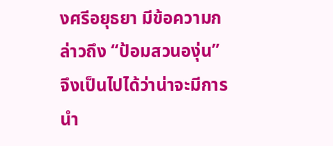งศรีอยุธยา มีข้อความกล่าวถึง “ป้อมสวนองุ่น” จึงเป็นไปได้ว่าน่าจะมีการนำ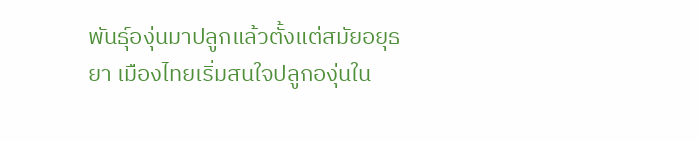พันธุ์องุ่นมาปลูกแล้วตั้งแต่สมัยอยุธยา เมืองไทยเริ่มสนใจปลูกองุ่นใน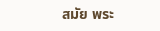สมัย พระ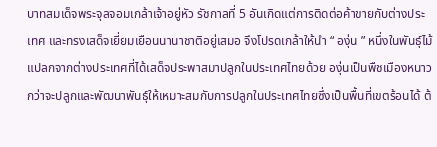บาทสมเด็จพระจุลจอมเกล้าเจ้าอยู่หัว รัชกาลที่ 5 อันเกิดแต่การติดต่อค้าขายกับต่างประเทศ และทรงเสด็จเยี่ยมเยือนนานาชาติอยู่เสมอ จึงโปรดเกล้าให้นำ “ องุ่น ” หนึ่งในพันธุ์ไม้แปลกจากต่างประเทศที่ได้เสด็จประพาสมาปลูกในประเทศไทยด้วย องุ่นเป็นพืชเมืองหนาว กว่าจะปลูกและพัฒนาพันธุ์ให้เหมาะสมกับการปลูกในประเทศไทยซึ่งเป็นพื้นที่เขตร้อนได้ ต้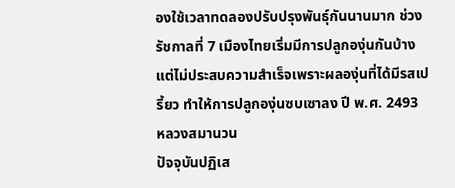องใช้เวลาทดลองปรับปรุงพันธุ์กันนานมาก ช่วงรัชกาลที่ 7 เมืองไทยเริ่มมีการปลูกองุ่นกันบ้าง แต่ไม่ประสบความสำเร็จเพราะผลองุ่นที่ได้มีรสเปรี้ยว ทำให้การปลูกองุ่นซบเซาลง ปี พ.ศ. 2493 หลวงสมานวน
ปัจจุบันปฏิเส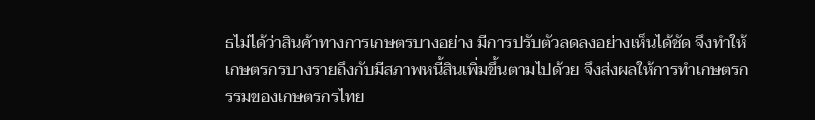ธไม่ได้ว่าสินค้าทางการเกษตรบางอย่าง มีการปรับตัวลดลงอย่างเห็นได้ชัด จึงทำให้เกษตรกรบางรายถึงกับมีสภาพหนี้สินเพิ่มขึ้นตามไปด้วย จึงส่งผลให้การทำเกษตรกรรมของเกษตรกรไทย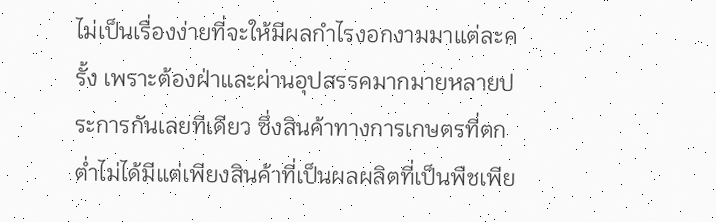ไม่เป็นเรื่องง่ายที่จะให้มีผลกำไรงอกงามมาแต่ละครั้ง เพราะต้องฝ่าและผ่านอุปสรรคมากมายหลายประการกันเลยทีเดียว ซึ่งสินค้าทางการเกษตรที่ตกต่ำไม่ได้มีแต่เพียงสินค้าที่เป็นผลผลิตที่เป็นพืชเพีย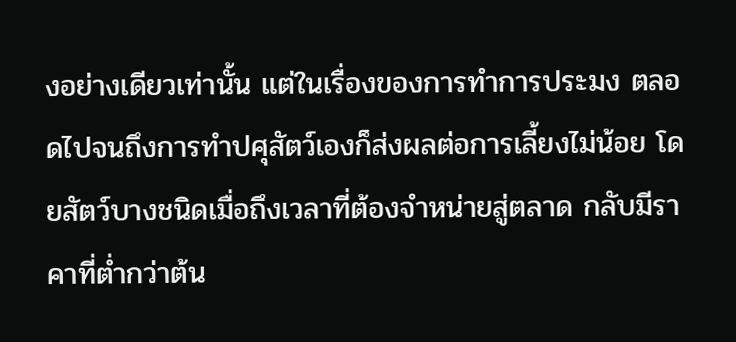งอย่างเดียวเท่านั้น แต่ในเรื่องของการทำการประมง ตลอดไปจนถึงการทำปศุสัตว์เองก็ส่งผลต่อการเลี้ยงไม่น้อย โดยสัตว์บางชนิดเมื่อถึงเวลาที่ต้องจำหน่ายสู่ตลาด กลับมีราคาที่ต่ำกว่าต้น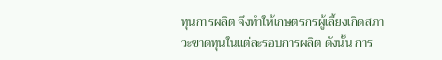ทุนการผลิต จึงทำให้เกษตรกรผู้เลี้ยงเกิดสภาวะขาดทุนในแต่ละรอบการผลิต ดังนั้น การ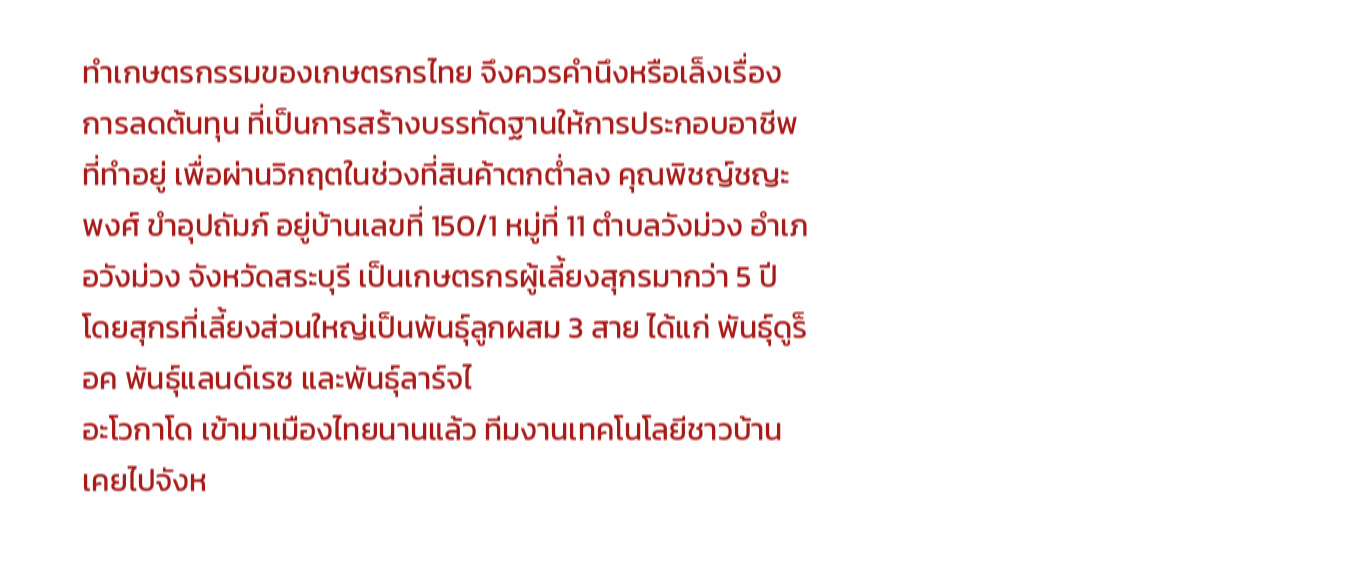ทำเกษตรกรรมของเกษตรกรไทย จึงควรคำนึงหรือเล็งเรื่องการลดต้นทุน ที่เป็นการสร้างบรรทัดฐานให้การประกอบอาชีพที่ทำอยู่ เพื่อผ่านวิกฤตในช่วงที่สินค้าตกต่ำลง คุณพิชญ์ชญะพงศ์ ขำอุปถัมภ์ อยู่บ้านเลขที่ 150/1 หมู่ที่ 11 ตำบลวังม่วง อำเภอวังม่วง จังหวัดสระบุรี เป็นเกษตรกรผู้เลี้ยงสุกรมากว่า 5 ปี โดยสุกรที่เลี้ยงส่วนใหญ่เป็นพันธุ์ลูกผสม 3 สาย ได้แก่ พันธุ์ดูร็อค พันธุ์แลนด์เรซ และพันธุ์ลาร์จไ
อะโวกาโด เข้ามาเมืองไทยนานแล้ว ทีมงานเทคโนโลยีชาวบ้านเคยไปจังห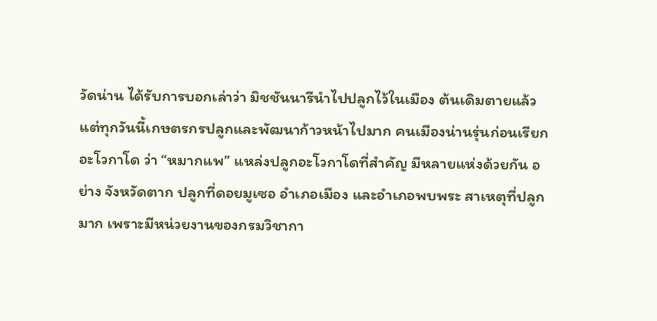วัดน่าน ได้รับการบอกเล่าว่า มิชชันนารีนำไปปลูกไว้ในเมือง ต้นเดิมตายแล้ว แต่ทุกวันนี้เกษตรกรปลูกและพัฒนาก้าวหน้าไปมาก คนเมืองน่านรุ่นก่อนเรียก อะโวกาโด ว่า “หมากแพ” แหล่งปลูกอะโวกาโดที่สำคัญ มีหลายแห่งด้วยกัน อย่าง จังหวัดตาก ปลูกที่ดอยมูเซอ อำเภอเมือง และอำเภอพบพระ สาเหตุที่ปลูกมาก เพราะมีหน่วยงานของกรมวิชากา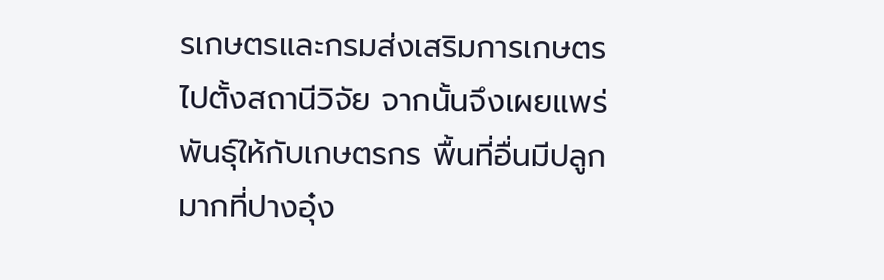รเกษตรและกรมส่งเสริมการเกษตรไปตั้งสถานีวิจัย จากนั้นจึงเผยแพร่พันธุ์ให้กับเกษตรกร พื้นที่อื่นมีปลูกมากที่ปางอุ๋ง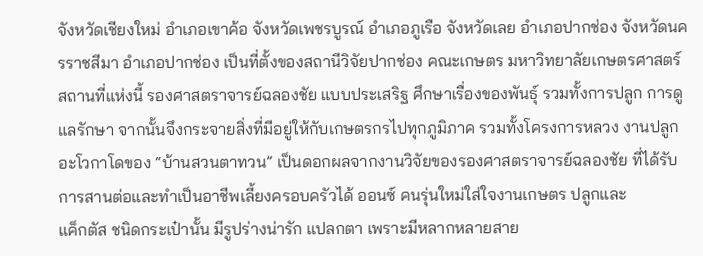จังหวัดเชียงใหม่ อำเภอเขาค้อ จังหวัดเพชรบูรณ์ อำเภอภูเรือ จังหวัดเลย อำเภอปากช่อง จังหวัดนครราชสีมา อำเภอปากช่อง เป็นที่ตั้งของสถานีวิจัยปากช่อง คณะเกษตร มหาวิทยาลัยเกษตรศาสตร์ สถานที่แห่งนี้ รองศาสตราจารย์ฉลองชัย แบบประเสริฐ ศึกษาเรื่องของพันธุ์ รวมทั้งการปลูก การดูแลรักษา จากนั้นจึงกระจายสิ่งที่มีอยู่ให้กับเกษตรกรไปทุกภูมิภาค รวมทั้งโครงการหลวง งานปลูกอะโวกาโดของ “บ้านสวนตาทวน” เป็นดอกผลจากงานวิจัยของรองศาสตราจารย์ฉลองชัย ที่ได้รับการสานต่อและทำเป็นอาชีพเลี้ยงครอบครัวได้ ออนซ์ คนรุ่นใหม่ใส่ใจงานเกษตร ปลูกและ
แค็กตัส ชนิดกระเป๋านั้น มีรูปร่างน่ารัก แปลกตา เพราะมีหลากหลายสาย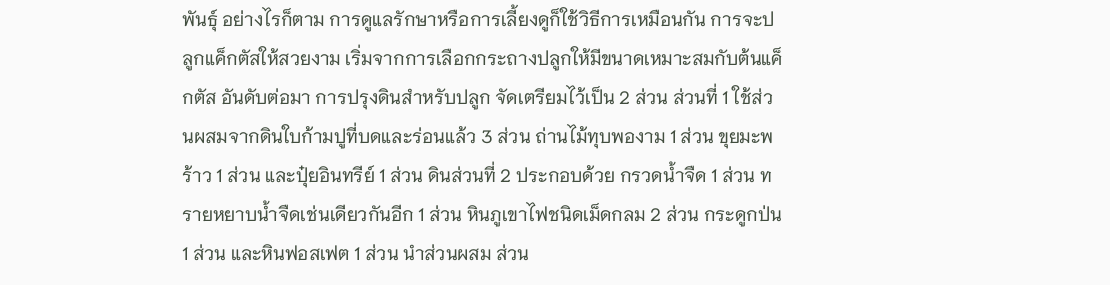พันธุ์ อย่างไรก็ตาม การดูแลรักษาหรือการเลี้ยงดูก็ใช้วิธีการเหมือนกัน การจะปลูกแค็กตัสให้สวยงาม เริ่มจากการเลือกกระถางปลูกให้มีขนาดเหมาะสมกับต้นแค็กตัส อันดับต่อมา การปรุงดินสำหรับปลูก จัดเตรียมไว้เป็น 2 ส่วน ส่วนที่ 1 ใช้ส่วนผสมจากดินใบก้ามปูที่บดและร่อนแล้ว 3 ส่วน ถ่านไม้ทุบพองาม 1 ส่วน ขุยมะพร้าว 1 ส่วน และปุ๋ยอินทรีย์ 1 ส่วน ดินส่วนที่ 2 ประกอบด้วย กรวดน้ำจืด 1 ส่วน ทรายหยาบน้ำจืดเช่นเดียวกันอีก 1 ส่วน หินภูเขาไฟชนิดเม็ดกลม 2 ส่วน กระดูกป่น 1 ส่วน และหินฟอสเฟต 1 ส่วน นำส่วนผสม ส่วน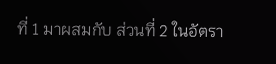ที่ 1 มาผสมกับ ส่วนที่ 2 ในอัตรา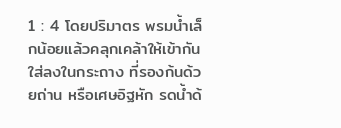1 : 4 โดยปริมาตร พรมน้ำเล็กน้อยแล้วคลุกเคล้าให้เข้ากัน ใส่ลงในกระถาง ที่รองก้นด้วยถ่าน หรือเศษอิฐหัก รดน้ำด้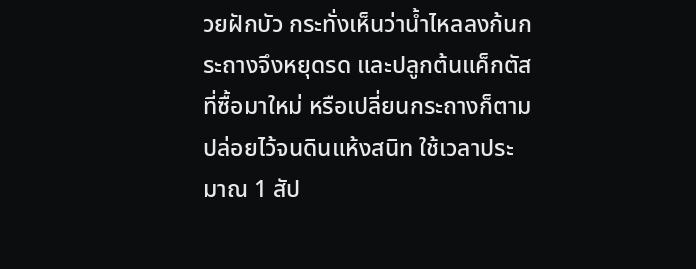วยฝักบัว กระทั่งเห็นว่าน้ำไหลลงก้นกระถางจึงหยุดรด และปลูกต้นแค็กตัสที่ซื้อมาใหม่ หรือเปลี่ยนกระถางก็ตาม ปล่อยไว้จนดินแห้งสนิท ใช้เวลาประมาณ 1 สัป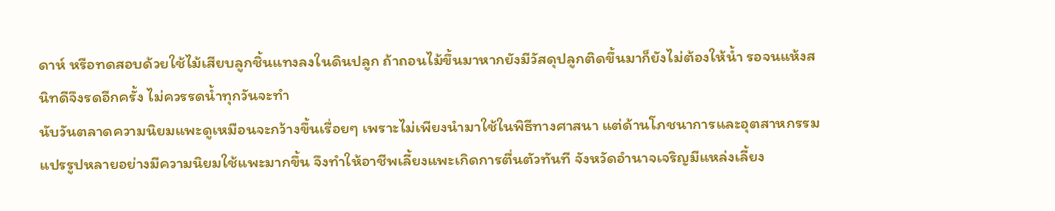ดาห์ หรือทดสอบด้วยใช้ไม้เสียบลูกชิ้นแทงลงในดินปลูก ถ้าถอนไม้ขึ้นมาหากยังมีวัสดุปลูกติดขึ้นมาก็ยังไม่ต้องให้น้ำ รอจนแห้งสนิทดีจึงรดอีกครั้ง ไม่ควรรดน้ำทุกวันจะทำ
นับวันตลาดความนิยมแพะดูเหมือนจะกว้างขึ้นเรื่อยๆ เพราะไม่เพียงนำมาใช้ในพิธีทางศาสนา แต่ด้านโภชนาการและอุตสาหกรรมแปรรูปหลายอย่างมีความนิยมใช้แพะมากขึ้น จึงทำให้อาชีพเลี้ยงแพะเกิดการตื่นตัวทันที จังหวัดอำนาจเจริญมีแหล่งเลี้ยง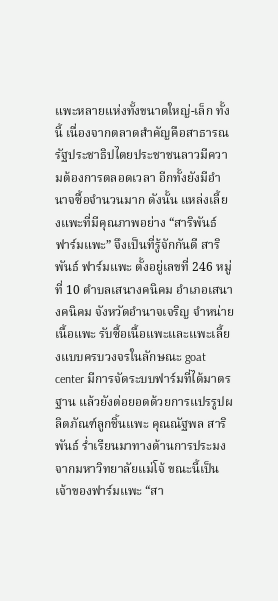แพะหลายแห่งทั้งขนาดใหญ่-เล็ก ทั้งนี้ เนื่องจากตลาดสำคัญคือสาธารณรัฐประชาธิปไตยประชาชนลาวมีความต้องการตลอดเวลา อีกทั้งยังมีอำนาจซื้อจำนวนมาก ดังนั้น แหล่งเลี้ยงแพะที่มีคุณภาพอย่าง “สาริพันธ์ ฟาร์มแพะ” จึงเป็นที่รู้จักกันดี สาริพันธ์ ฟาร์มแพะ ตั้งอยู่เลขที่ 246 หมู่ที่ 10 ตำบลเสนางคนิคม อำเภอเสนางคนิคม จังหวัดอำนาจเจริญ จำหน่ายเนื้อแพะ รับซื้อเนื้อแพะและแพะเลี้ยงแบบครบวงจรในลักษณะ goat center มีการจัดระบบฟาร์มที่ได้มาตรฐาน แล้วยังต่อยอดด้วยการแปรรูปผลิตภัณฑ์ลูกชิ้นแพะ คุณณัฐพล สาริพันธ์ ร่ำเรียนมาทางด้านการประมง จากมหาวิทยาลัยแม่โจ้ ขณะนี้เป็นเจ้าของฟาร์มแพะ “สา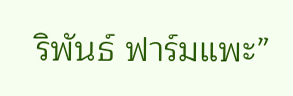ริพันธ์ ฟาร์มแพะ”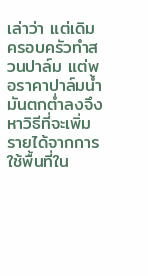เล่าว่า แต่เดิมครอบครัวทำสวนปาล์ม แต่พอราคาปาล์มน้ำมันตกต่ำลงจึงหาวิธีที่จะเพิ่มรายได้จากการใช้พื้นที่ใน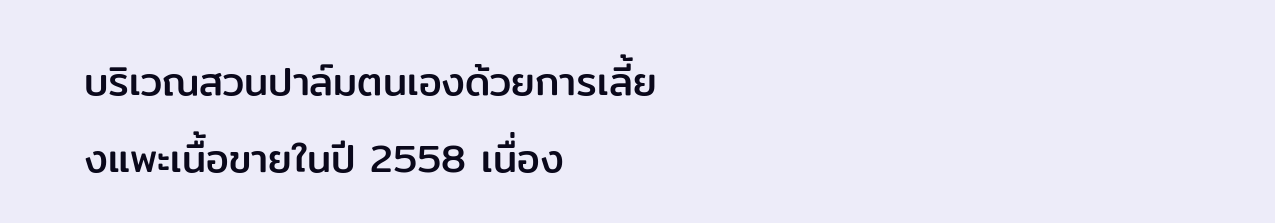บริเวณสวนปาล์มตนเองด้วยการเลี้ยงแพะเนื้อขายในปี 2558 เนื่อง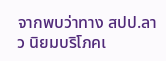จากพบว่าทาง สปป.ลาว นิยมบริโภคเ